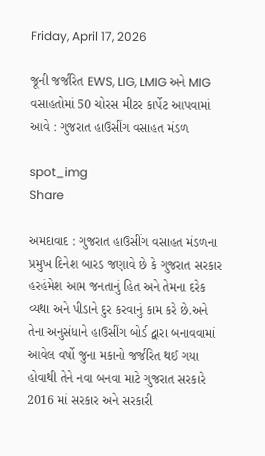Friday, April 17, 2026

જૂની જર્જરિત EWS, LIG, LMIG અને MIG વસાહતોમાં 50 ચોરસ મીટર કાર્પેટ આપવામાં આવે : ગુજરાત હાઉસીંગ વસાહત મંડળ

spot_img
Share

અમદાવાદ : ગુજરાત હાઉસીંગ વસાહત મંડળના પ્રમુખ દિનેશ બારડ જણાવે છે કે ગુજરાત સરકાર હરહંમેશ આમ જનતાનું હિત અને તેમના દરેક વ્યથા અને પીડાને દુર કરવાનું કામ કરે છે.અને તેના અનુસંધાને હાઉસીંગ બોર્ડ દ્વારા બનાવવામાં આવેલ વર્ષો જુના મકાનો જર્જરિત થઈ ગયા હોવાથી તેને નવા બનવા માટે ગુજરાત સરકારે 2016 માં સરકાર અને સરકારી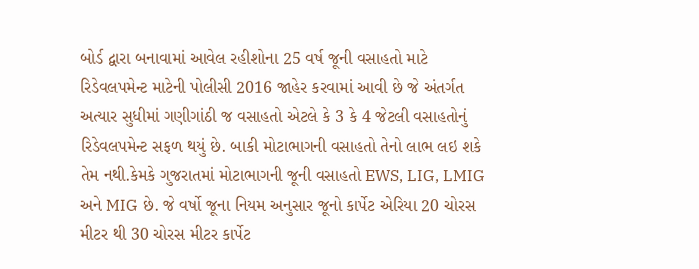બોર્ડ દ્વારા બનાવામાં આવેલ રહીશોના 25 વર્ષ જૂની વસાહતો માટે રિડેવલપમેન્ટ માટેની પોલીસી 2016 જાહેર કરવામાં આવી છે જે અંતર્ગત અત્યાર સુધીમાં ગણીગાંઠી જ વસાહતો એટલે કે 3 કે 4 જેટલી વસાહતોનું રિડેવલપમેન્ટ સફળ થયું છે. બાકી મોટાભાગની વસાહતો તેનો લાભ લઇ શકે તેમ નથી.કેમકે ગુજરાતમાં મોટાભાગની જૂની વસાહતો EWS, LIG, LMIG અને MIG છે. જે વર્ષો જૂના નિયમ અનુસાર જૂનો કાર્પેટ એરિયા 20 ચોરસ મીટર થી 30 ચોરસ મીટર કાર્પેટ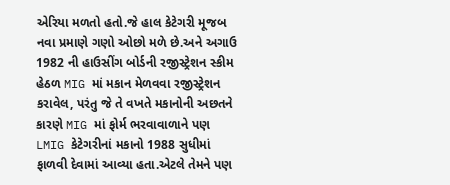એરિયા મળતો હતો.જે હાલ કેટેગરી મૂજબ નવા પ્રમાણે ગણો ઓછો મળે છે.અને અગાઉ 1982 ની હાઉસીંગ બોર્ડની રજીસ્ટ્રેશન સ્કીમ હેઠળ MIG માં મકાન મેળવવા રજીસ્ટ્રેશન કરાવેલ, પરંતુ જે તે વખતે મકાનોની અછતને કારણે MIG માં ફોર્મ ભરવાવાળાને પણ LMIG કેટેગરીનાં મકાનો 1988 સુધીમાં ફાળવી દેવામાં આવ્યા હતા.એટલે તેમને પણ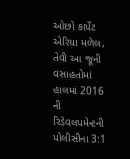ઓછો કાર્પેટ એરિયા મળેલ, તેવી આ જૂની વસાહતોમાં હાલમાં 2016 ની રિડેવલપમેન્ટની પોલીસીના 3:1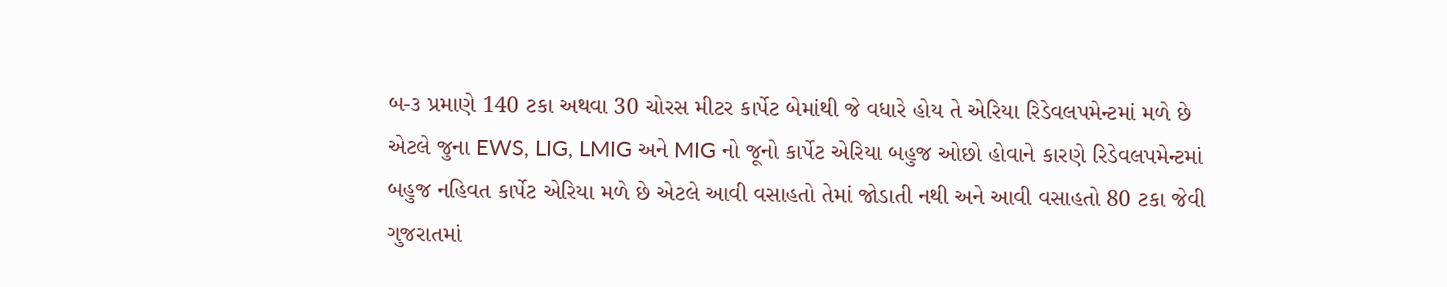બ-૩ પ્રમાણે 140 ટકા અથવા 30 ચોરસ મીટર કાર્પેટ બેમાંથી જે વધારે હોય તે એરિયા રિડેવલપમેન્ટમાં મળે છે એટલે જુના EWS, LIG, LMIG અને MIG નો જૂનો કાર્પેટ એરિયા બહુજ ઓછો હોવાને કારણે રિડેવલપમેન્ટમાં બહુજ નહિવત કાર્પેટ એરિયા મળે છે એટલે આવી વસાહતો તેમાં જોડાતી નથી અને આવી વસાહતો 80 ટકા જેવી ગુજરાતમાં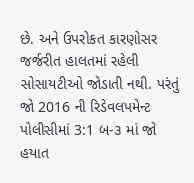છે. અને ઉપરોકત કારણોસર જર્જરીત હાલતમાં રહેલી સોસાયટીઓ જોડાતી નથી. પરંતું જો 2016 ની રિડેવલપમેન્ટ પોલીસીમાં 3:1 બ-૩ માં જો હયાત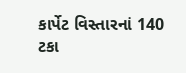કાર્પેટ વિસ્તારનાં 140 ટકા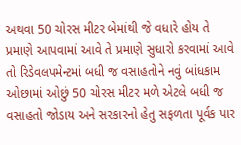અથવા 50 ચોરસ મીટર બેમાંથી જે વધારે હોય તે પ્રમાણે આપવામાં આવે તે પ્રમાણે સુધારો કરવામાં આવે તો રિડેવલપમેન્ટમાં બધી જ વસાહતોને નવું બાંધકામ ઓછામાં ઓછું 50 ચોરસ મીટર મળે એટલે બધી જ વસાહતો જોડાય અને સરકારનો હેતુ સફળતા પૂર્વક પાર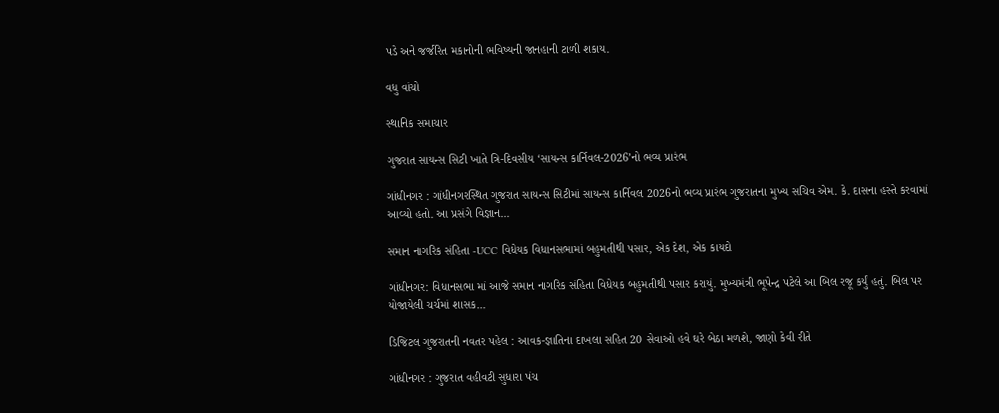પડે અને જર્જરિત મકાનોની ભવિષ્યની જાનહાની ટાળી શકાય.

વધુ વાંચો

સ્થાનિક સમાચાર

ગુજરાત સાયન્સ સિટી ખાતે ત્રિ-દિવસીય ‘સાયન્સ કાર્નિવલ-2026’નો ભવ્ય પ્રારંભ

ગાંધીનગર : ગાંધીનગરસ્થિત ગુજરાત સાયન્સ સિટીમાં સાયન્સ કાર્નિવલ 2026નો ભવ્ય પ્રારંભ ગુજરાતના મુખ્ય સચિવ એમ. કે. દાસના હસ્તે કરવામાં આવ્યો હતો. આ પ્રસંગે વિજ્ઞાન...

સમાન નાગરિક સંહિતા -UCC વિધેયક વિધાનસભામાં બહુમતીથી પસાર, એક દેશ, એક કાયદો

ગાંધીનગર: વિધાનસભા માં આજે સમાન નાગરિક સંહિતા વિધેયક બહુમતીથી પસાર કરાયું. મુખ્યમંત્રી ભૂપેન્દ્ર પટેલે આ બિલ રજૂ કર્યું હતું. બિલ પર યોજાયેલી ચર્ચમાં શાસક...

ડિજિટલ ગુજરાતની નવતર પહેલ : આવક-જ્ઞાતિના દાખલા સહિત 20 સેવાઓ હવે ઘરે બેઠા મળશે, જાણો કેવી રીતે

ગાંધીનગર : ગુજરાત વહીવટી સુધારા પંચ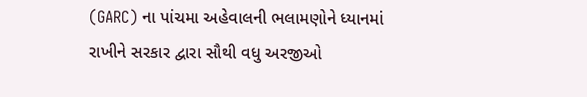(GARC) ના પાંચમા અહેવાલની ભલામણોને ધ્યાનમાં રાખીને સરકાર દ્વારા સૌથી વધુ અરજીઓ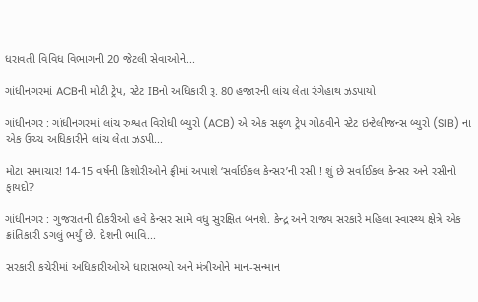ધરાવતી વિવિધ વિભાગની 20 જેટલી સેવાઓને...

ગાંધીનગરમાં ACBની મોટી ટ્રેપ, સ્ટેટ IBનો અધિકારી રૂ. 80 હજારની લાંચ લેતા રંગેહાથ ઝડપાયો

ગાંધીનગર : ગાંધીનગરમાં લાંચ રુશ્વત વિરોધી બ્યુરો (ACB) એ એક સફળ ટ્રેપ ગોઠવીને સ્ટેટ ઇન્ટેલીજન્સ બ્યુરો (SIB) ના એક ઉચ્ચ અધિકારીને લાંચ લેતા ઝડપી...

મોટા સમાચાર! 14-15 વર્ષની કિશોરીઓને ફ્રીમાં અપાશે ‘સર્વાઈકલ કેન્સર’ની રસી ! શું છે સર્વાઈકલ કેન્સર અને રસીનો ફાયદો?

ગાંધીનગર : ગુજરાતની દીકરીઓ હવે કેન્સર સામે વધુ સુરક્ષિત બનશે. કેન્દ્ર અને રાજ્ય સરકારે મહિલા સ્વાસ્થ્ય ક્ષેત્રે એક ક્રાંતિકારી ડગલું ભર્યું છે. દેશની ભાવિ...

સરકારી કચેરીમાં અધિકારીઓએ ધારાસભ્યો અને મંત્રીઓને માન-સન્માન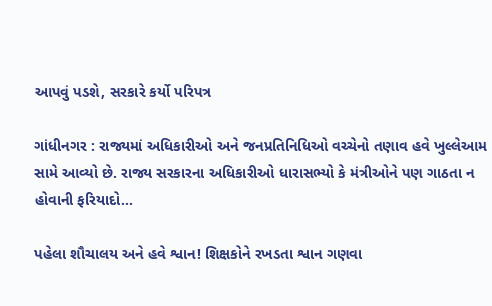આપવું પડશે, સરકારે કર્યો પરિપત્ર

ગાંધીનગર : રાજ્યમાં અધિકારીઓ અને જનપ્રતિનિધિઓ વચ્ચેનો તણાવ હવે ખુલ્લેઆમ સામે આવ્યો છે. રાજ્ય સરકારના અધિકારીઓ ધારાસભ્યો કે મંત્રીઓને પણ ગાઠતા ન હોવાની ફરિયાદો...

પહેલા શૌચાલય અને હવે શ્વાન! શિક્ષકોને રખડતા શ્વાન ગણવા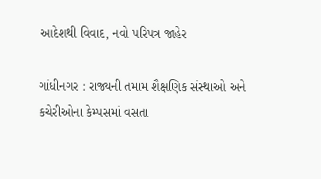આદેશથી વિવાદ, નવો પરિપત્ર જાહેર

ગાંધીનગર : રાજ્યની તમામ શૈક્ષણિક સંસ્થાઓ અને કચેરીઓના કેમ્પસમાં વસતા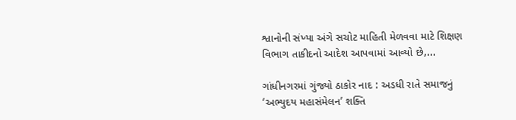શ્વાનોની સંખ્યા અંગે સચોટ માહિતી મેળવવા માટે શિક્ષણ વિભાગ તાકીદનો આદેશ આપવામાં આવ્યો છે,...

ગાંધીનગરમાં ગુંજ્યો ઠાકોર નાદ : અડધી રાતે સમાજનું ‘અભ્યુદય મહાસંમેલન’ શક્તિ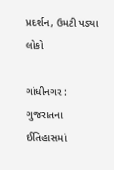પ્રદર્શન, ઉમટી પડ્યા લોકો

ગાંધીનગર : ગુજરાતના ઈતિહાસમાં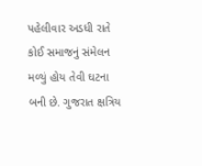પહેલીવાર અડધી રાતે કોઈ સમાજનું સંમેલન મળ્યું હોય તેવી ઘટના બની છે. ગુજરાત ક્ષત્રિય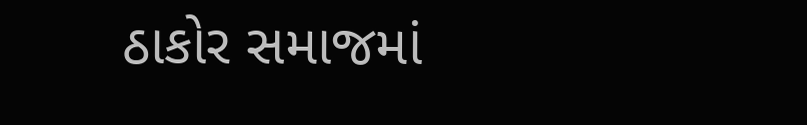ઠાકોર સમાજમાં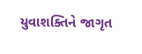યુવાશક્તિને જાગૃત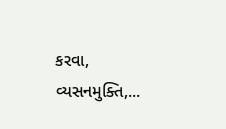કરવા, વ્યસનમુક્તિ,...